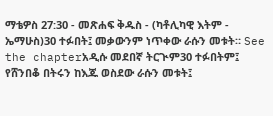ማቴዎስ 27:30 - መጽሐፍ ቅዱስ - (ካቶሊካዊ እትም - ኤማሁስ)30 ተፉበት፤ መቃውንም ነጥቀው ራሱን መቱት። See the chapterአዲሱ መደበኛ ትርጒም30 ተፉበትም፤ የሸንበቆ በትሩን ከእጁ ወስደው ራሱን መቱት፤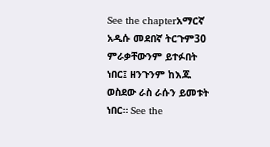See the chapterአማርኛ አዲሱ መደበኛ ትርጉም30 ምራቃቸውንም ይተፉበት ነበር፤ ዘንጉንም ከእጁ ወስደው ራስ ራሱን ይመቱት ነበር። See the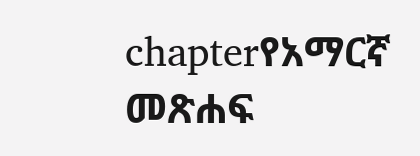chapterየአማርኛ መጽሐፍ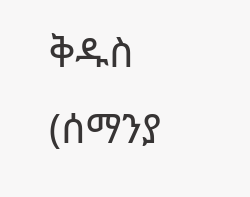ቅዱስ (ሰማንያ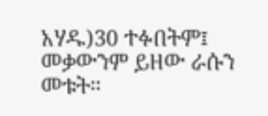አሃዱ)30 ተፉበትም፤ መቃውንም ይዘው ራሱን መቱት።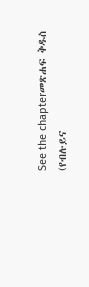See the chapterመጽሐፍ ቅዱስ (የብሉይና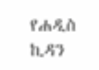የሐዲስ ኪዳን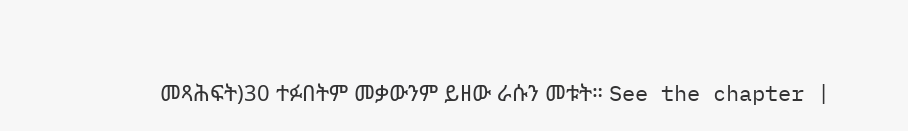መጻሕፍት)30 ተፉበትም መቃውንም ይዘው ራሱን መቱት። See the chapter |